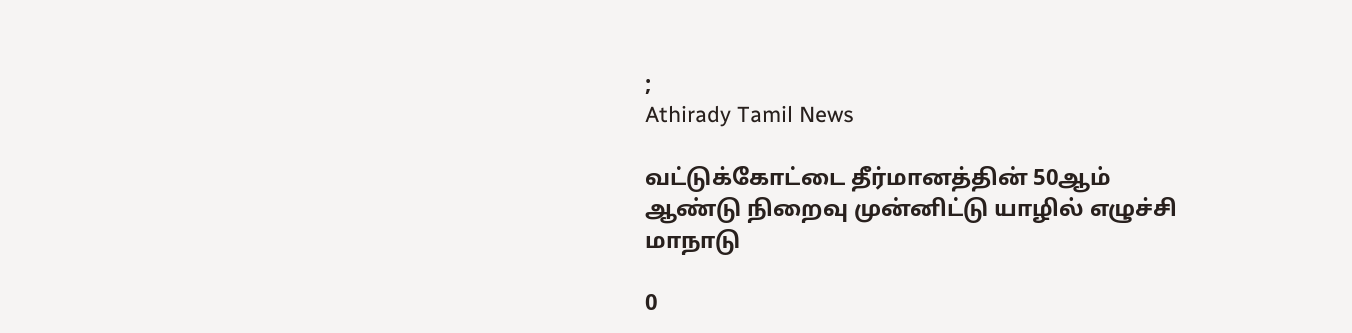;
Athirady Tamil News

வட்டுக்கோட்டை தீர்மானத்தின் 50ஆம் ஆண்டு நிறைவு முன்னிட்டு யாழில் எழுச்சி மாநாடு

0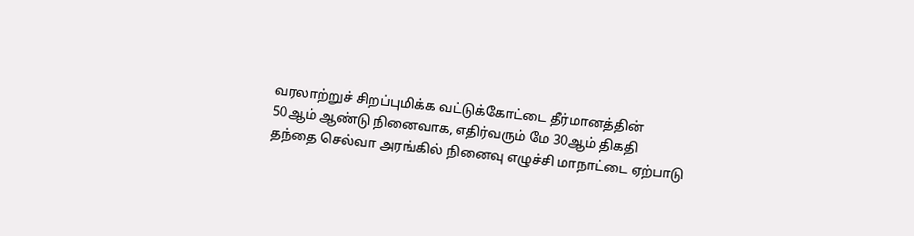வரலாற்றுச் சிறப்புமிக்க வட்டுக்கோட்டை தீர்மானத்தின் 50ஆம் ஆண்டு நினைவாக, எதிர்வரும் மே 30ஆம் திகதி தந்தை செல்வா அரங்கில் நினைவு எழுச்சி மாநாட்டை ஏற்பாடு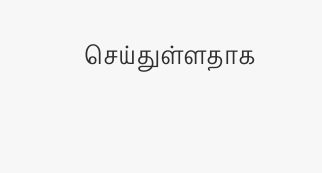செய்துள்ளதாக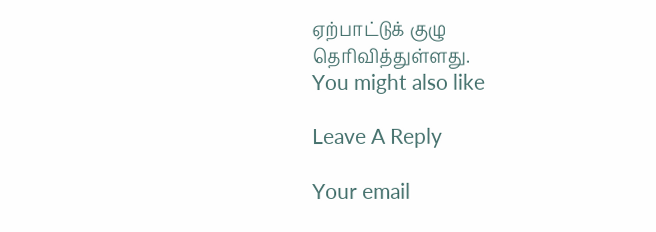ஏற்பாட்டுக் குழு தெரிவித்துள்ளது.
You might also like

Leave A Reply

Your email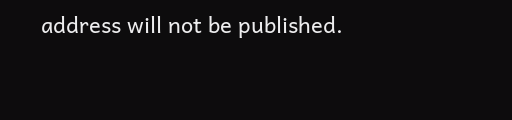address will not be published.